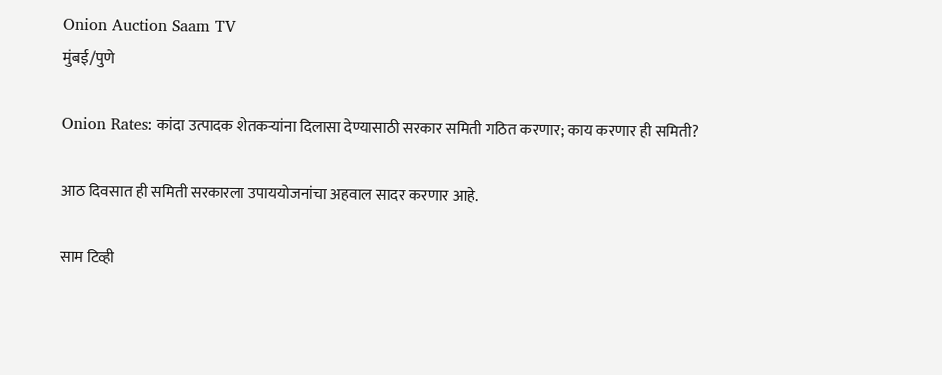Onion Auction Saam TV
मुंबई/पुणे

Onion Rates: कांदा उत्पादक शेतकऱ्यांना दिलासा देण्यासाठी सरकार समिती गठित करणार; काय करणार ही समिती?

आठ दिवसात ही समिती सरकारला उपाययोजनांचा अहवाल सादर करणार आहे.

साम टिव्ही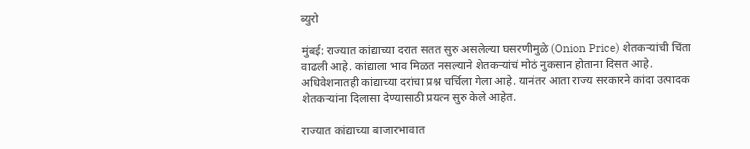ब्युरो

मुंबई: राज्यात कांद्याच्या दरात सतत सुरु असलेल्या घसरणीमुळे (Onion Price) शेतकऱ्यांची चिंता वाढली आहे. कांद्याला भाव मिळत नसल्याने शेतकऱ्यांचं मोठं नुकसान होताना दिसत आहे. अधिवेशनातही कांद्याच्या दरांचा प्रश्न चर्चिला गेला आहे. यानंतर आता राज्य सरकारने कांदा उत्पादक शेतकऱ्यांना दिलासा देण्यासाठी प्रयत्न सुरु केले आहेत.

राज्यात कांद्याच्या बाजारभावात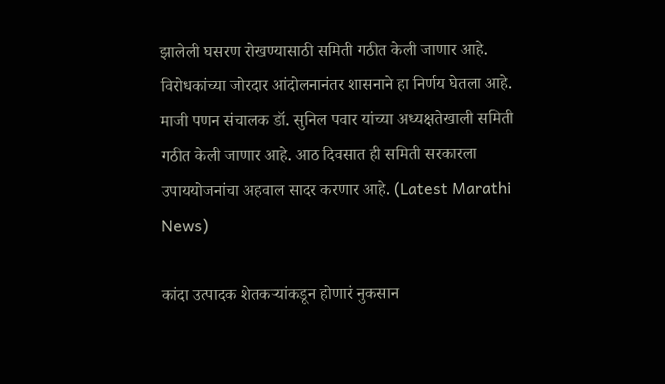झालेली घसरण रोखण्यासाठी समिती गठीत केली जाणार आहे. विरोधकांच्या जोरदार आंदोलनानंतर शासनाने हा निर्णय घेतला आहे. माजी पणन संचालक डॉ. सुनिल पवार यांच्या अध्यक्षतेखाली समिती गठीत केली जाणार आहे. आठ दिवसात ही समिती सरकारला उपाययोजनांचा अहवाल सादर करणार आहे. (Latest Marathi News)

कांदा उत्पादक शेतकऱ्यांकडून होणारं नुकसान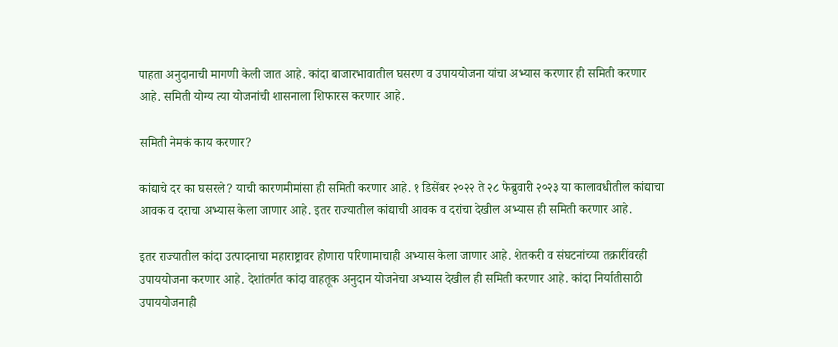पाहता अनुदानाची मागणी केली जात आहे. कांदा बाजारभावातील घसरण व उपाययोजना यांचा अभ्यास करणार ही समिती करणार आहे. समिती योग्य त्या योजनांची शासनाला शिफारस करणार आहे.

समिती नेमकं काय करणार?

कांद्याचे दर का घसरले? याची कारणमीमांसा ही समिती करणार आहे. १ डिसेंबर २०२२ ते २८ फेब्रुवारी २०२३ या कालावधीतील कांद्याचा आवक व दराचा अभ्यास केला जाणार आहे. इतर राज्यातील कांद्याची आवक व दरांचा देखील अभ्यास ही समिती करणार आहे.

इतर राज्यातील कांदा उत्पादनाचा महाराष्ट्रावर होणारा परिणामाचाही अभ्यास केला जाणार आहे. शेतकरी व संघटनांच्या तक्रारींवरही उपाययोजना करणार आहे. देशांतर्गत कांदा वाहतूक अनुदान योजनेचा अभ्यास देखील ही समिती करणार आहे. कांदा निर्यातीसाठी उपाययोजनाही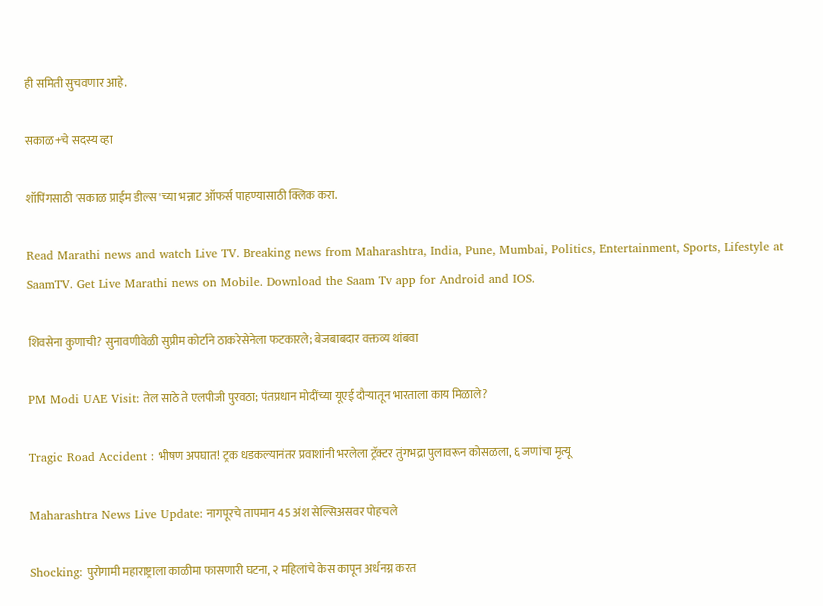ही समिती सुचवणार आहे.

सकाळ+चे सदस्य व्हा

शॉपिंगसाठी 'सकाळ प्राईम डील्स'च्या भन्नाट ऑफर्स पाहण्यासाठी क्लिक करा.

Read Marathi news and watch Live TV. Breaking news from Maharashtra, India, Pune, Mumbai, Politics, Entertainment, Sports, Lifestyle at SaamTV. Get Live Marathi news on Mobile. Download the Saam Tv app for Android and IOS.

शिवसेना कुणाची? सुनावणीवेळी सुप्रीम कोर्टाने ठाकरेसेनेला फटकारले; बेजबाबदार वक्तव्य थांबवा

PM Modi UAE Visit: तेल साठे ते एलपीजी पुरवठा; पंतप्रधान मोदींच्या यूएई दौऱ्यातून भारताला काय मिळाले?

Tragic Road Accident : भीषण अपघात! ट्रक धडकल्यानंतर प्रवाशांनी भरलेला ट्रॅक्टर तुंगभद्रा पुलावरून कोसळला, ६ जणांचा मृत्यू

Maharashtra News Live Update: नागपूरचे तापमान 45 अंश सेल्सिअसवर पोहचले

Shocking: पुरोगामी महाराष्ट्राला काळीमा फासणारी घटना, २ महिलांचे केस कापून अर्धनग्न करत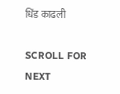धिंड काढली

SCROLL FOR NEXT